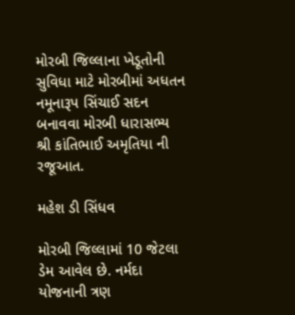મોરબી જિલ્લાના ખેડૂતોની સુવિધા માટે મોરબીમાં અધતન નમૂનારૂપ સિંચાઈ સદન બનાવવા મોરબી ધારાસભ્ય શ્રી કાંતિભાઈ અમૃતિયા ની રજૂઆત.

મહેશ ડી સિંધવ

મોરબી જિલ્લામાં 10 જેટલા ડેમ આવેલ છે. નર્મદા યોજનાની ત્રણ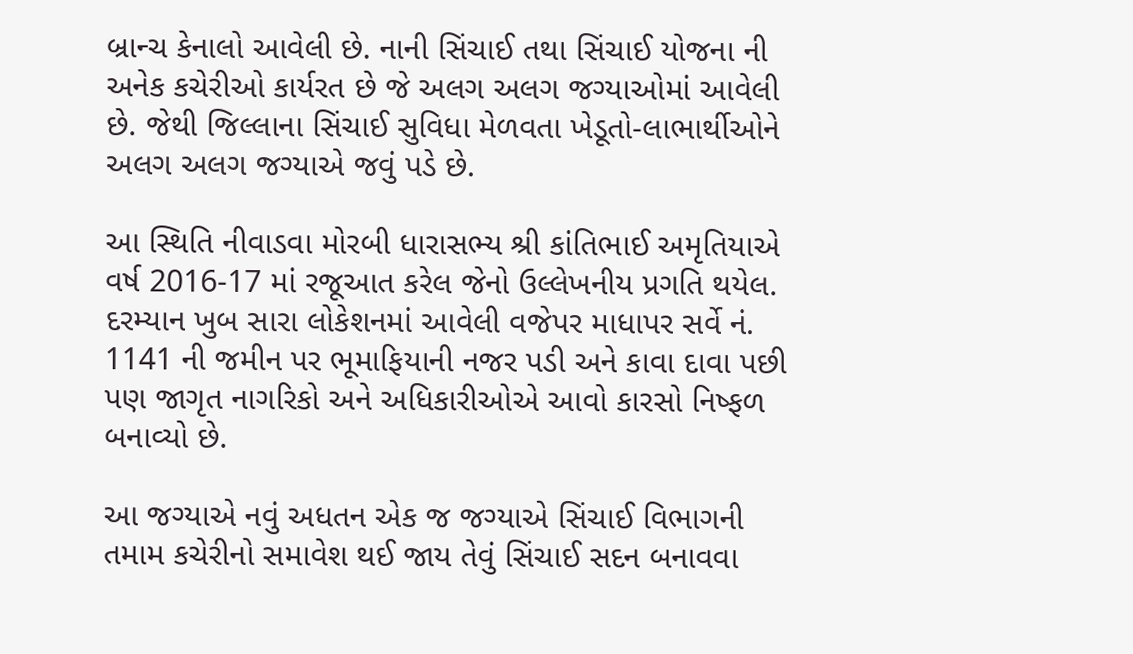બ્રાન્ચ કેનાલો આવેલી છે. નાની સિંચાઈ તથા સિંચાઈ યોજના ની અનેક કચેરીઓ કાર્યરત છે જે અલગ અલગ જગ્યાઓમાં આવેલી છે. જેથી જિલ્લાના સિંચાઈ સુવિધા મેળવતા ખેડૂતો-લાભાર્થીઓને અલગ અલગ જગ્યાએ જવું પડે છે.

આ સ્થિતિ નીવાડવા મોરબી ધારાસભ્ય શ્રી કાંતિભાઈ અમૃતિયાએ વર્ષ 2016-17 માં રજૂઆત કરેલ જેનો ઉલ્લેખનીય પ્રગતિ થયેલ. દરમ્યાન ખુબ સારા લોકેશનમાં આવેલી વજેપર માધાપર સર્વે નં. 1141 ની જમીન પર ભૂમાફિયાની નજર પડી અને કાવા દાવા પછી પણ જાગૃત નાગરિકો અને અધિકારીઓએ આવો કારસો નિષ્ફળ બનાવ્યો છે.

આ જગ્યાએ નવું અધતન એક જ જગ્યાએ સિંચાઈ વિભાગની તમામ કચેરીનો સમાવેશ થઈ જાય તેવું સિંચાઈ સદન બનાવવા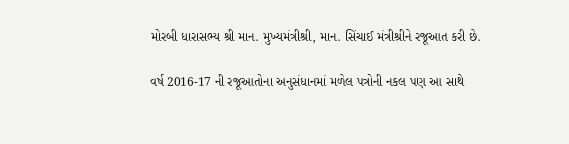મોરબી ધારાસભ્ય શ્રી માન. મુખ્યમંત્રીશ્રી, માન. સિંચાઈ મંત્રીશ્રીને રજૂઆત કરી છે.

વર્ષ 2016-17 ની રજૂઆતોના અનુસંધાનમાં મળેલ પત્રોની નકલ પણ આ સાથે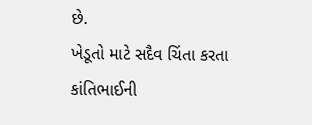છે.
ખેડૂતો માટે સદૈવ ચિંતા કરતા કાંતિભાઈની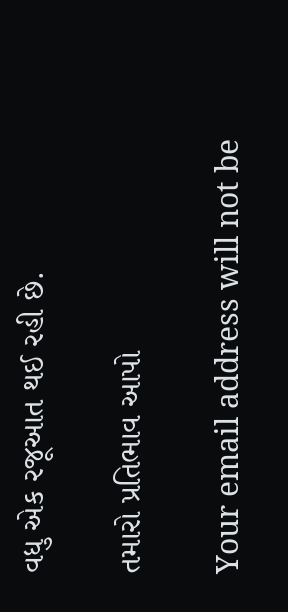વધુ એક રજૂઆત થઈ રહી છે.

તમારો પ્રતિભાવ આપો

Your email address will not be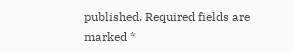published. Required fields are marked *